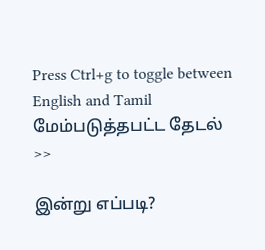Press Ctrl+g to toggle between English and Tamil
மேம்படுத்தபட்ட தேடல் >>

இன்று எப்படி?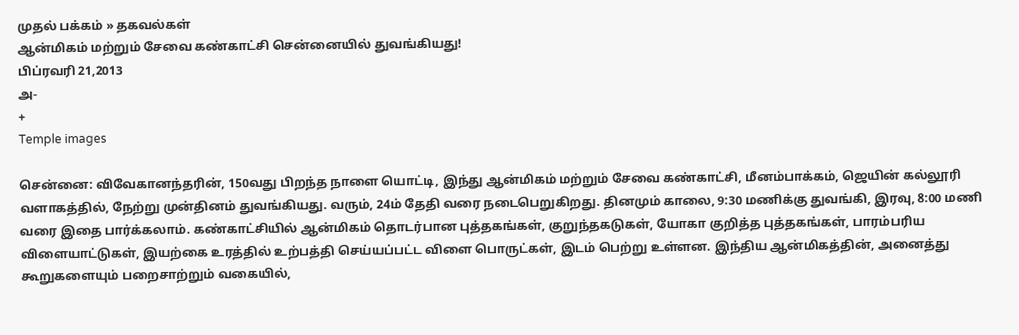முதல் பக்கம் » தகவல்கள்
ஆன்மிகம் மற்றும் சேவை கண்காட்சி சென்னையில் துவங்கியது!
பிப்ரவரி 21,2013
அ-
+
Temple images

சென்னை: விவேகானந்தரின், 150வது பிறந்த நாளை யொட்டி, இந்து ஆன்மிகம் மற்றும் சேவை கண்காட்சி, மீனம்பாக்கம், ஜெயின் கல்லூரி வளாகத்தில், நேற்று முன்தினம் துவங்கியது. வரும், 24ம் தேதி வரை நடைபெறுகிறது. தினமும் காலை, 9:30 மணிக்கு துவங்கி, இரவு, 8:00 மணி வரை இதை பார்க்கலாம். கண்காட்சியில் ஆன்மிகம் தொடர்பான புத்தகங்கள், குறுந்தகடுகள், யோகா குறித்த புத்தகங்கள், பாரம்பரிய விளையாட்டுகள், இயற்கை உரத்தில் உற்பத்தி செய்யப்பட்ட விளை பொருட்கள், இடம் பெற்று உள்ளன. இந்திய ஆன்மிகத்தின், அனைத்து கூறுகளையும் பறைசாற்றும் வகையில்,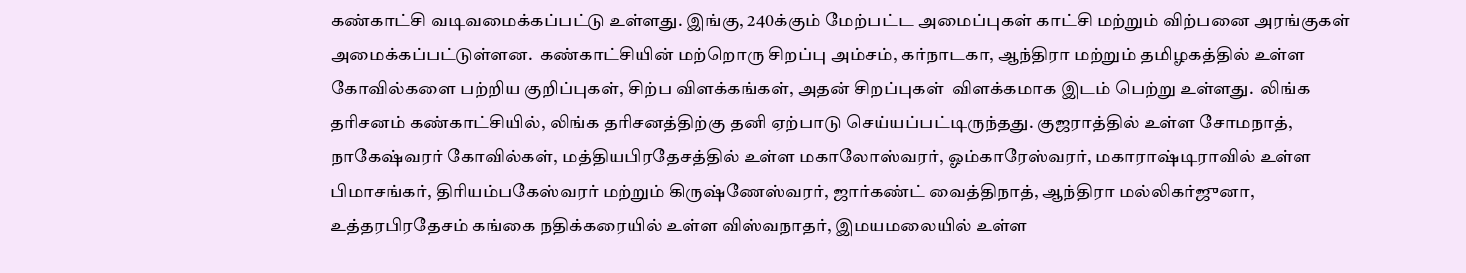கண்காட்சி வடிவமைக்கப்பட்டு உள்ளது. இங்கு, 240க்கும் மேற்பட்ட அமைப்புகள் காட்சி மற்றும் விற்பனை அரங்குகள் அமைக்கப்பட்டுள்ளன.  கண்காட்சியின் மற்றொரு சிறப்பு அம்சம், கர்நாடகா, ஆந்திரா மற்றும் தமிழகத்தில் உள்ள கோவில்களை பற்றிய குறிப்புகள், சிற்ப விளக்கங்கள், அதன் சிறப்புகள்  விளக்கமாக இடம் பெற்று உள்ளது.  லிங்க தரிசனம் கண்காட்சியில், லிங்க தரிசனத்திற்கு தனி ஏற்பாடு செய்யப்பட்டிருந்தது. குஜராத்தில் உள்ள சோமநாத், நாகேஷ்வரர் கோவில்கள், மத்தியபிரதேசத்தில் உள்ள மகாலோஸ்வரர், ஓம்காரேஸ்வரர், மகாராஷ்டிராவில் உள்ள பிமாசங்கர், திரியம்பகேஸ்வரர் மற்றும் கிருஷ்ணேஸ்வரர், ஜார்கண்ட் வைத்திநாத், ஆந்திரா மல்லிகர்ஜுனா, உத்தரபிரதேசம் கங்கை நதிக்கரையில் உள்ள விஸ்வநாதர், இமயமலையில் உள்ள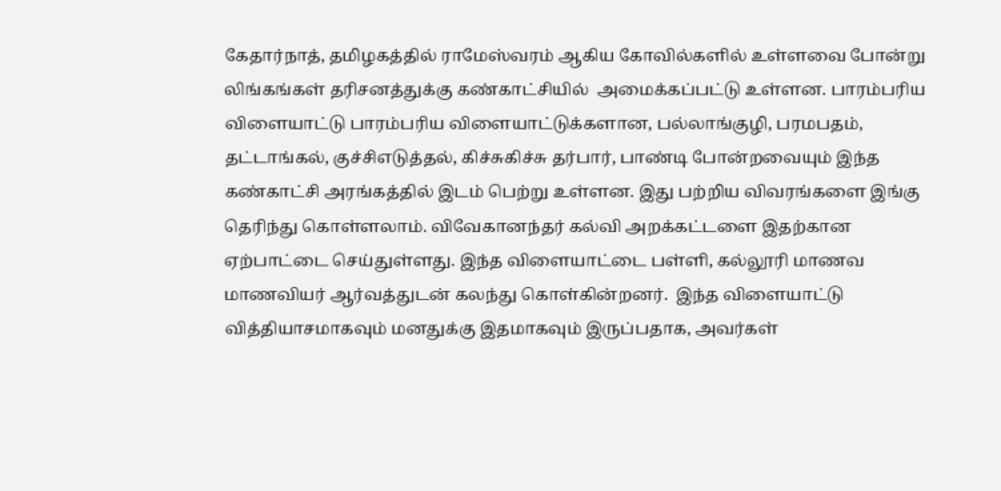கேதார்நாத், தமிழகத்தில் ராமேஸ்வரம் ஆகிய கோவில்களில் உள்ளவை போன்று லிங்கங்கள் தரிசனத்துக்கு கண்காட்சியில்  அமைக்கப்பட்டு உள்ளன. பாரம்பரிய விளையாட்டு பாரம்பரிய விளையாட்டுக்களான, பல்லாங்குழி, பரமபதம், தட்டாங்கல், குச்சிஎடுத்தல், கிச்சுகிச்சு தர்பார், பாண்டி போன்றவையும் இந்த கண்காட்சி அரங்கத்தில் இடம் பெற்று உள்ளன. இது பற்றிய விவரங்களை இங்கு தெரிந்து கொள்ளலாம். விவேகானந்தர் கல்வி அறக்கட்டளை இதற்கான ஏற்பாட்டை செய்துள்ளது. இந்த விளையாட்டை பள்ளி, கல்லூரி மாணவ மாணவியர் ஆர்வத்துடன் கலந்து கொள்கின்றனர்.  இந்த விளையாட்டு வித்தியாசமாகவும் மனதுக்கு இதமாகவும் இருப்பதாக, அவர்கள்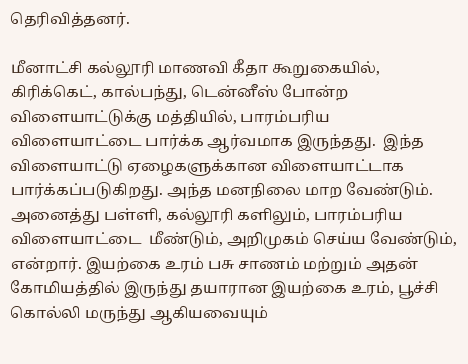தெரிவித்தனர்.

மீனாட்சி கல்லூரி மாணவி கீதா கூறுகையில், கிரிக்கெட், கால்பந்து, டென்னீஸ் போன்ற விளையாட்டுக்கு மத்தியில், பாரம்பரிய விளையாட்டை பார்க்க ஆர்வமாக இருந்தது.  இந்த விளையாட்டு ஏழைகளுக்கான விளையாட்டாக பார்க்கப்படுகிறது. அந்த மனநிலை மாற வேண்டும். அனைத்து பள்ளி, கல்லூரி களிலும், பாரம்பரிய விளையாட்டை  மீண்டும், அறிமுகம் செய்ய வேண்டும், என்றார். இயற்கை உரம் பசு சாணம் மற்றும் அதன் கோமியத்தில் இருந்து தயாரான இயற்கை உரம், பூச்சி கொல்லி மருந்து ஆகியவையும்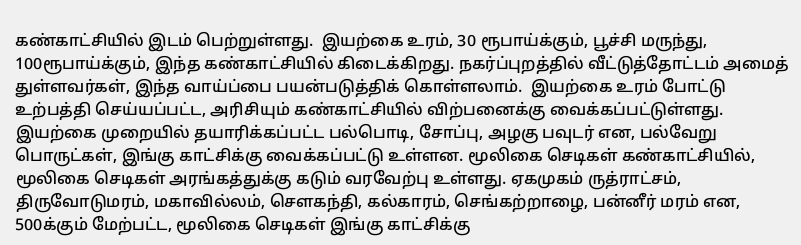கண்காட்சியில் இடம் பெற்றுள்ளது.  இயற்கை உரம், 30 ரூபாய்க்கும், பூச்சி மருந்து, 100ரூபாய்க்கும், இந்த கண்காட்சியில் கிடைக்கிறது. நகர்ப்புறத்தில் வீட்டுத்தோட்டம் அமைத் துள்ளவர்கள், இந்த வாய்ப்பை பயன்படுத்திக் கொள்ளலாம்.  இயற்கை உரம் போட்டு உற்பத்தி செய்யப்பட்ட, அரிசியும் கண்காட்சியில் விற்பனைக்கு வைக்கப்பட்டுள்ளது. இயற்கை முறையில் தயாரிக்கப்பட்ட பல்பொடி, சோப்பு, அழகு பவுடர் என, பல்வேறு பொருட்கள், இங்கு காட்சிக்கு வைக்கப்பட்டு உள்ளன. மூலிகை செடிகள் கண்காட்சியில், மூலிகை செடிகள் அரங்கத்துக்கு கடும் வரவேற்பு உள்ளது. ஏகமுகம் ருத்ராட்சம், திருவோடுமரம், மகாவில்லம், சௌகந்தி, கல்காரம், செங்கற்றாழை, பன்னீர் மரம் என, 500க்கும் மேற்பட்ட, மூலிகை செடிகள் இங்கு காட்சிக்கு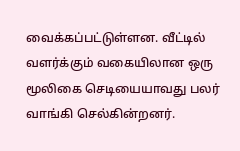வைக்கப்பட்டுள்ளன. வீட்டில் வளர்க்கும் வகையிலான ஒரு மூலிகை செடியையாவது பலர் வாங்கி செல்கின்றனர்.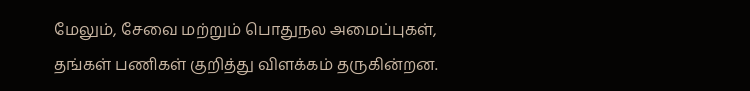மேலும், சேவை மற்றும் பொதுநல அமைப்புகள், தங்கள் பணிகள் குறித்து விளக்கம் தருகின்றன.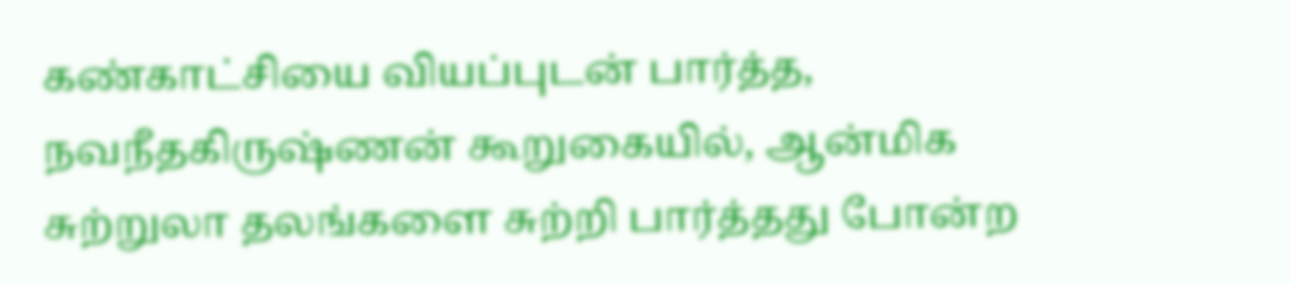கண்காட்சியை வியப்புடன் பார்த்த, நவநீதகிருஷ்ணன் கூறுகையில், ஆன்மிக சுற்றுலா தலங்களை சுற்றி பார்த்தது போன்ற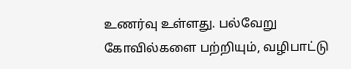உணர்வு உள்ளது. பல்வேறு கோவில்களை பற்றியும், வழிபாட்டு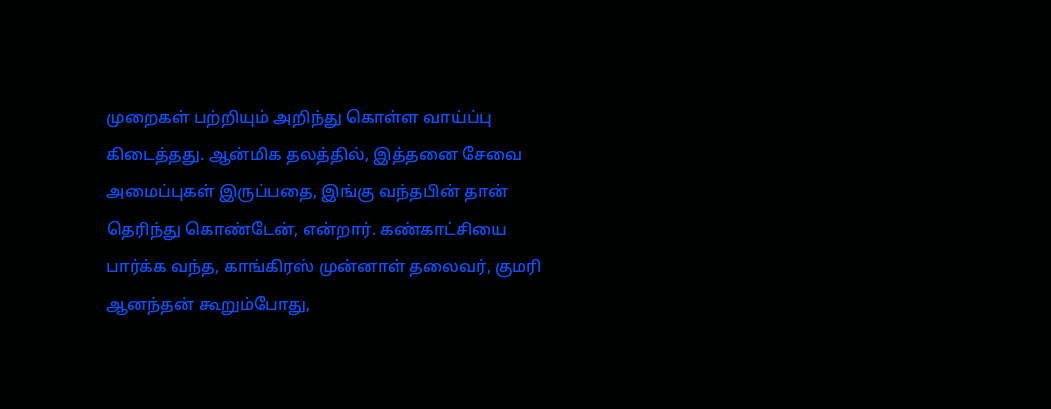முறைகள் பற்றியும் அறிந்து கொள்ள வாய்ப்பு கிடைத்தது. ஆன்மிக தலத்தில், இத்தனை சேவை அமைப்புகள் இருப்பதை, இங்கு வந்தபின் தான் தெரிந்து கொண்டேன், என்றார். கண்காட்சியை பார்க்க வந்த, காங்கிரஸ் முன்னாள் தலைவர், குமரி ஆனந்தன் கூறும்போது,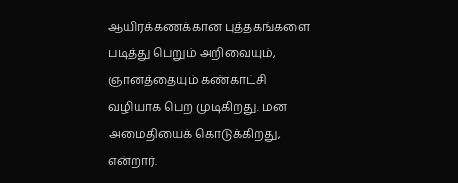ஆயிரக்கணக்கான புத்தகங்களை படித்து பெறும் அறிவையும், ஞானத்தையும் கண்காட்சி வழியாக பெற முடிகிறது. மன அமைதியைக் கொடுக்கிறது, என்றார்.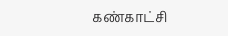கண்காட்சி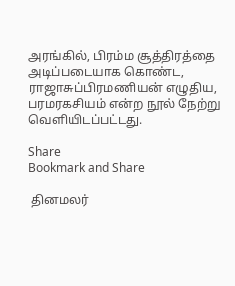அரங்கில், பிரம்ம சூத்திரத்தை அடிப்படையாக கொண்ட, ராஜாசுப்பிரமணியன் எழுதிய, பரமரகசியம் என்ற நூல் நேற்று வெளியிடப்பட்டது.

Share
Bookmark and Share

 தினமலர்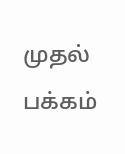முதல் பக்கம்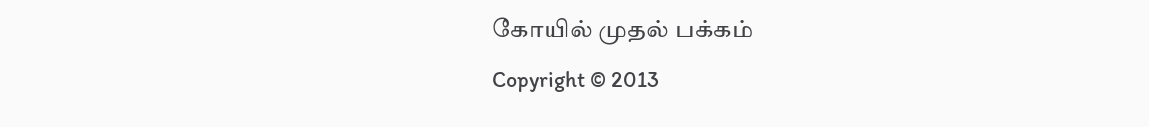கோயில் முதல் பக்கம்
Copyright © 2013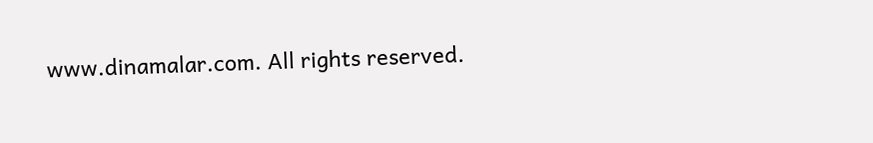www.dinamalar.com. All rights reserved.